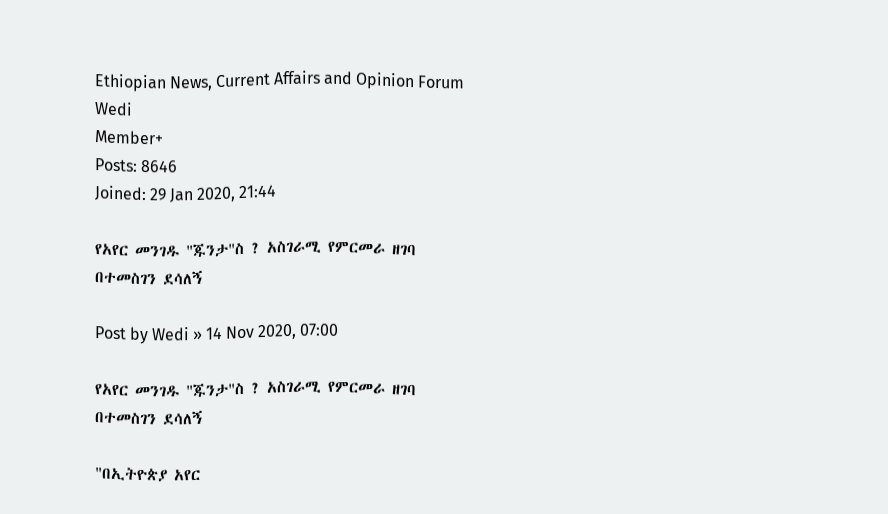Ethiopian News, Current Affairs and Opinion Forum
Wedi
Member+
Posts: 8646
Joined: 29 Jan 2020, 21:44

የአየር መንገዱ "ጁንታ"ስ ? አስገራሚ የምርመራ ዘገባ በተመስገን ደሳለኝ

Post by Wedi » 14 Nov 2020, 07:00

የአየር መንገዱ "ጁንታ"ስ ? አስገራሚ የምርመራ ዘገባ በተመስገን ደሳለኝ

"በኢትዮጵያ አየር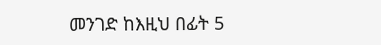መንገድ ከእዚህ በፊት 5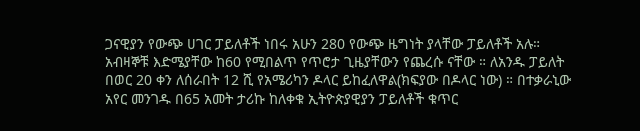ጋናዊያን የውጭ ሀገር ፓይለቶች ነበሩ አሁን 280 የውጭ ዜግነት ያላቸው ፓይለቶች አሉ። አብዛኞቹ እድሜያቸው ከ60 የሚበልጥ የጥሮታ ጊዜያቸውን የጨረሱ ናቸው ። ለአንዱ ፓይለት በወር 20 ቀን ለሰራበት 12 ሺ የአሜሪካን ዶላር ይከፈለዋል(ክፍያው በዶላር ነው) ። በተቃራኒው አየር መንገዱ በ65 አመት ታሪኩ ከለቀቁ ኢትዮጵያዊያን ፓይለቶች ቁጥር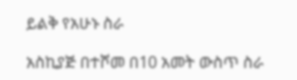ይልቅ የአሁኑ ስራ

አስኪያጅ በተሾመ በ10 አመት ውስጥ ስራ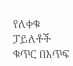የለቀቁ ፓይለቶች ቁጥር በእጥፍ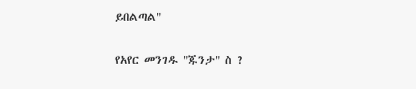ይበልጣል"

የአየር መንገዱ "ጁንታ" ስ ?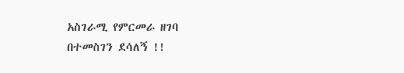አስገራሚ የምርመራ ዘገባ
በተመስገን ደሳለኝ !!